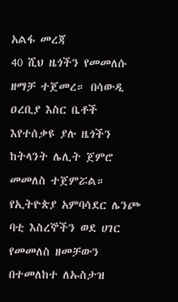አልፋ መረጃ
40 ሺህ ዜጎችን የመመለሱ ዘማቻ ተጀመረ። በሳውዲ ዐረቢያ እስር ቤቶች እየተሰቃዩ ያሉ ዜጎችን ከትላንት ሌሊት ጀምሮ መመለስ ተጀምሯል። የኢትዮጵያ አምባሳደር ሌንጮ ባቲ እስረኞችን ወደ ሀገር የመመለስ ዘመቻውን በተመለከተ ለኡስታዝ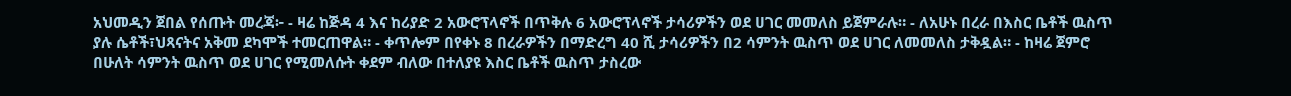አህመዲን ጀበል የሰጡት መረጃ፦ - ዛሬ ከጅዳ 4 እና ከሪያድ 2 አውሮፕላኖች በጥቅሉ 6 አውሮፕላኖች ታሳሪዎችን ወደ ሀገር መመለስ ይጀምራሉ። - ለአሁኑ በረራ በእስር ቤቶች ዉስጥ ያሉ ሴቶች፣ህጻናትና አቅመ ደካሞች ተመርጠዋል። - ቀጥሎም በየቀኑ 8 በረራዎችን በማድረግ 40 ሺ ታሳሪዎችን በ2 ሳምንት ዉስጥ ወደ ሀገር ለመመለስ ታቅዷል። - ከዛሬ ጀምሮ በሁለት ሳምንት ዉስጥ ወደ ሀገር የሚመለሱት ቀደም ብለው በተለያዩ እስር ቤቶች ዉስጥ ታስረው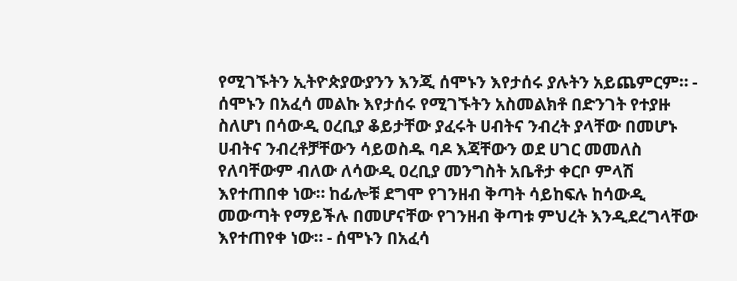የሚገኙትን ኢትዮጵያውያንን እንጂ ሰሞኑን እየታሰሩ ያሉትን አይጨምርም። - ሰሞኑን በአፈሳ መልኩ እየታሰሩ የሚገኙትን አስመልክቶ በድንገት የተያዙ ስለሆነ በሳውዲ ዐረቢያ ቆይታቸው ያፈሩት ሀብትና ንብረት ያላቸው በመሆኑ ሀብትና ንብረቶቻቸውን ሳይወስዱ ባዶ እጃቸውን ወደ ሀገር መመለስ የለባቸውም ብለው ለሳውዲ ዐረቢያ መንግስት አቤቶታ ቀርቦ ምላሽ እየተጠበቀ ነው። ከፊሎቹ ደግሞ የገንዘብ ቅጣት ሳይከፍሉ ከሳውዲ መውጣት የማይችሉ በመሆናቸው የገንዘብ ቅጣቱ ምህረት እንዲደረግላቸው እየተጠየቀ ነው። - ሰሞኑን በአፈሳ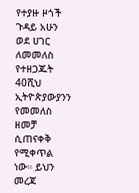የተያዙ ዞጎች ጉዳይ አሁን ወደ ሀገር ለመመለስ የተዘጋጁት 40ሺህ ኢትዮጵያውያንን የመመለስ ዘመቻ ሲጠናቀቅ የሚቀጥል ነው። ይህን መረጃ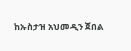ከኡስታዝ አህመዲን ጀበል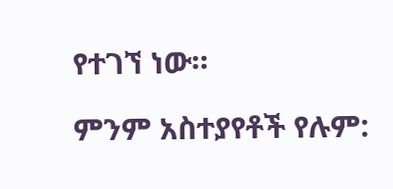የተገኘ ነው።

ምንም አስተያየቶች የሉም: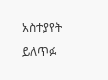አስተያየት ይለጥፉ